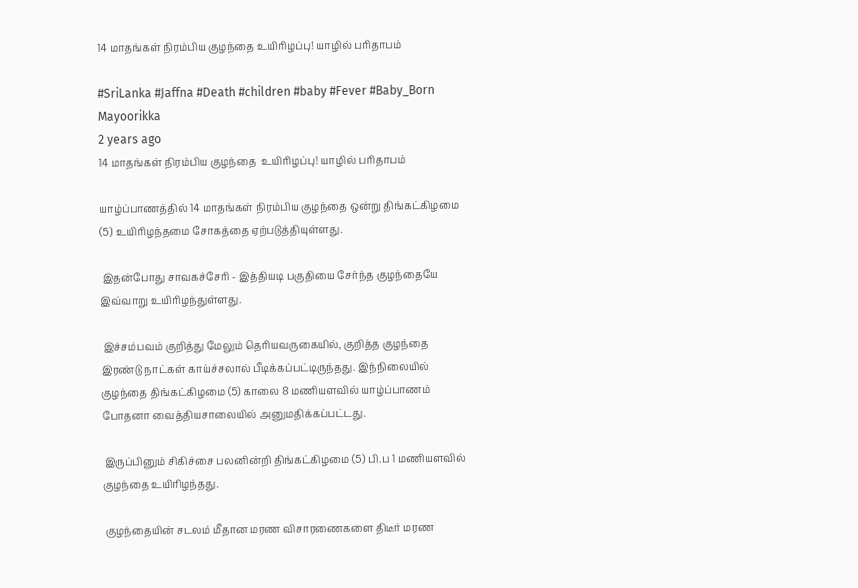14 மாதங்கள் நிரம்பிய குழந்தை உயிரிழப்பு! யாழில் பரிதாபம்

#SriLanka #Jaffna #Death #children #baby #Fever #Baby_Born
Mayoorikka
2 years ago
14 மாதங்கள் நிரம்பிய குழந்தை  உயிரிழப்பு! யாழில் பரிதாபம்

யாழ்ப்பாணத்தில் 14 மாதங்கள் நிரம்பிய குழந்தை ஒன்று திங்கட்கிழமை (5) உயிரிழந்தமை சோகத்தை ஏற்படுத்தியுள்ளது.

 இதன்போது சாவகச்சேரி - இத்தியடி பகுதியை சேர்ந்த குழந்தையே இவ்வாறு உயிரிழந்துள்ளது.

 இச்சம்பவம் குறித்து மேலும் தெரியவருகையில், குறித்த குழந்தை இரண்டு நாட்கள் காய்ச்சலால் பீடிக்கப்பட்டிருந்தது. இந்நிலையில் குழந்தை திங்கட்கிழமை (5) காலை 8 மணியளவில் யாழ்ப்பாணம் போதனா வைத்தியசாலையில் அனுமதிக்கப்பட்டது.

 இருப்பினும் சிகிச்சை பலனின்றி திங்கட்கிழமை (5) பி.ப 1 மணியளவில் குழந்தை உயிரிழந்தது.

 குழந்தையின் சடலம் மீதான மரண விசாரணைகளை திடீர் மரண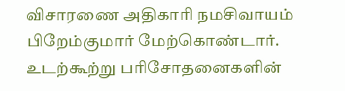விசாரணை அதிகாரி நமசிவாயம் பிறேம்குமார் மேற்கொண்டார். உடற்கூற்று பரிசோதனைகளின்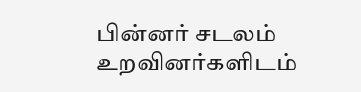பின்னர் சடலம் உறவினர்களிடம்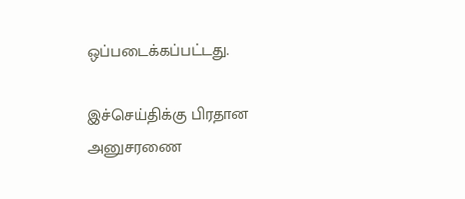ஒப்படைக்கப்பட்டது.

இச்செய்திக்கு பிரதான அனுசரணை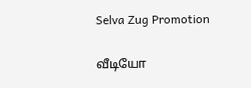Selva Zug Promotion

வீடியோ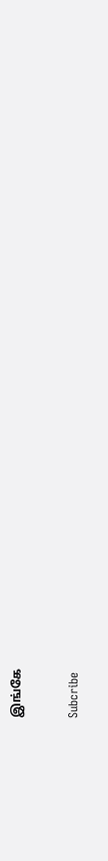இங்கே

Subcribe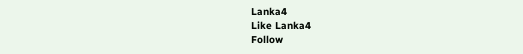Lanka4
Like Lanka4
Follow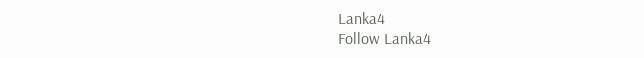Lanka4
Follow Lanka4